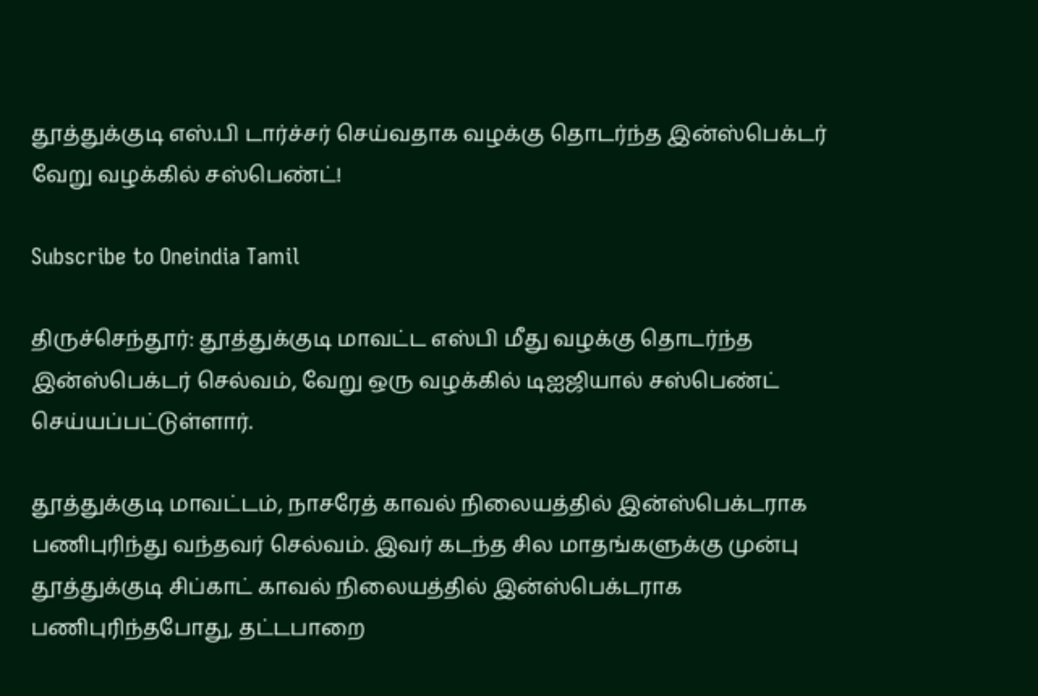தூத்துக்குடி எஸ்.பி டார்ச்சர் செய்வதாக வழக்கு தொடர்ந்த இன்ஸ்பெக்டர் வேறு வழக்கில் சஸ்பெண்ட்!

Subscribe to Oneindia Tamil

திருச்செந்தூர்: தூத்துக்குடி மாவட்ட எஸ்பி மீது வழக்கு தொடர்ந்த இன்ஸ்பெக்டர் செல்வம், வேறு ஒரு வழக்கில் டிஐஜியால் சஸ்பெண்ட் செய்யப்பட்டுள்ளார்.

தூத்துக்குடி மாவட்டம், நாசரேத் காவல் நிலையத்தில் இன்ஸ்பெக்டராக பணிபுரிந்து வந்தவர் செல்வம். இவர் கடந்த சில மாதங்களுக்கு முன்பு தூத்துக்குடி சிப்காட் காவல் நிலையத்தில் இன்ஸ்பெக்டராக பணிபுரிந்தபோது, தட்டபாறை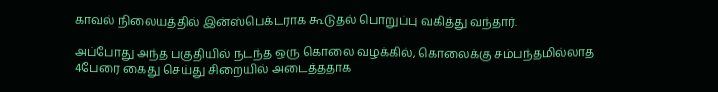காவல் நிலையத்தில் இன்ஸ்பெக்டராக கூடுதல் பொறுப்பு வகித்து வந்தார்.

அப்போது அந்த பகுதியில் நடந்த ஒரு கொலை வழக்கில், கொலைக்கு சம்பந்தமில்லாத 4பேரை கைது செய்து சிறையில் அடைத்ததாக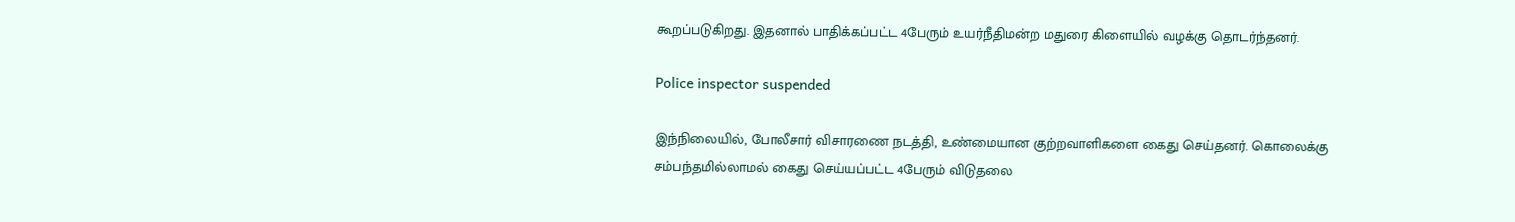கூறப்படுகிறது. இதனால் பாதிக்கப்பட்ட 4பேரும் உயர்நீதிமன்ற மதுரை கிளையில் வழக்கு தொடர்ந்தனர்.

Police inspector suspended

இந்நிலையில், போலீசார் விசாரணை நடத்தி, உண்மையான குற்றவாளிகளை கைது செய்தனர். கொலைக்கு சம்பந்தமில்லாமல் கைது செய்யப்பட்ட 4பேரும் விடுதலை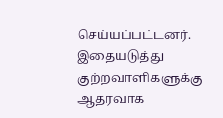செய்யப்பட்டனர். இதையடுத்து குற்றவாளிகளுக்கு ஆதரவாக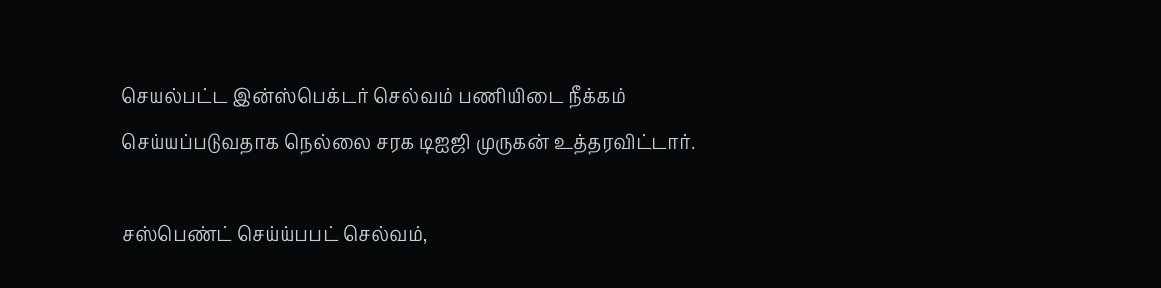செயல்பட்ட இன்ஸ்பெக்டர் செல்வம் பணியிடை நீக்கம் செய்யப்படுவதாக நெல்லை சரக டிஐஜி முருகன் உத்தரவிட்டார்.

சஸ்பெண்ட் செய்ய்பபட் செல்வம்,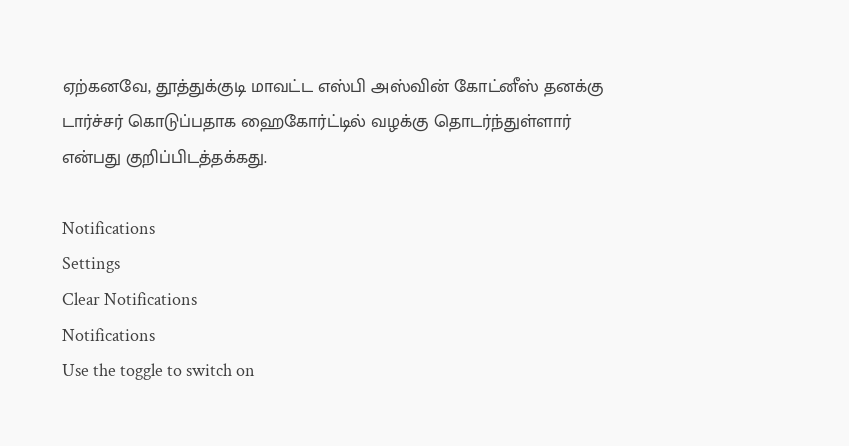ஏற்கனவே, தூத்துக்குடி மாவட்ட எஸ்பி அஸ்வின் கோட்னீஸ் தனக்கு டார்ச்சர் கொடுப்பதாக ஹைகோர்ட்டில் வழக்கு தொடர்ந்துள்ளார் என்பது குறிப்பிடத்தக்கது.

Notifications
Settings
Clear Notifications
Notifications
Use the toggle to switch on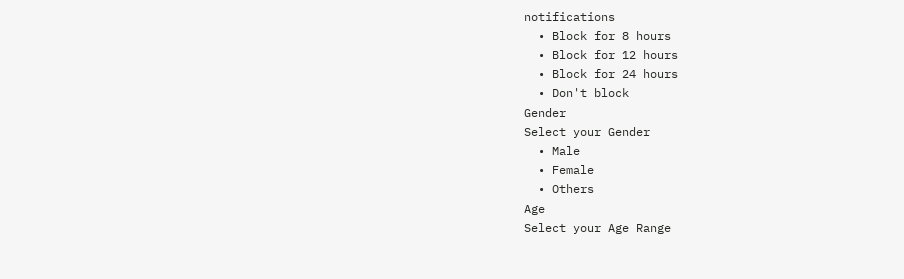notifications
  • Block for 8 hours
  • Block for 12 hours
  • Block for 24 hours
  • Don't block
Gender
Select your Gender
  • Male
  • Female
  • Others
Age
Select your Age Range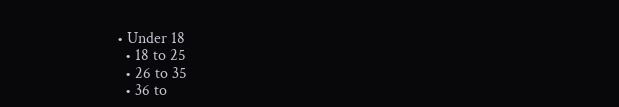• Under 18
  • 18 to 25
  • 26 to 35
  • 36 to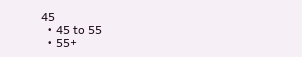45
  • 45 to 55
  • 55+